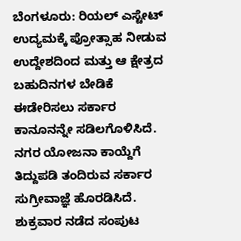ಬೆಂಗಳೂರು: ರಿಯಲ್ ಎಸ್ಟೇಟ್ ಉದ್ಯಮಕ್ಕೆ ಪ್ರೋತ್ಸಾಹ ನೀಡುವ ಉದ್ದೇಶದಿಂದ ಮತ್ತು ಆ ಕ್ಷೇತ್ರದ ಬಹುದಿನಗಳ ಬೇಡಿಕೆ ಈಡೇರಿಸಲು ಸರ್ಕಾರ ಕಾನೂನನ್ನೇ ಸಡಿಲಗೊಳಿಸಿದೆ.
ನಗರ ಯೋಜನಾ ಕಾಯ್ದೆಗೆ ತಿದ್ದುಪಡಿ ತಂದಿರುವ ಸರ್ಕಾರ ಸುಗ್ರೀವಾಜ್ಞೆ ಹೊರಡಿಸಿದೆ. ಶುಕ್ರವಾರ ನಡೆದ ಸಂಪುಟ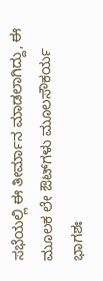ಸಭೆಯಲ್ಲಿ ಈ ತೀರ್ಮಾನ ಮಾಡಲಾಗಿದ್ದು, ಈ ಮೂಲಕ ಲೇ ಔಟ್‌ಗಳು ಮೂಲಸೌಕರ್ಯ ಭಾಗಶಃ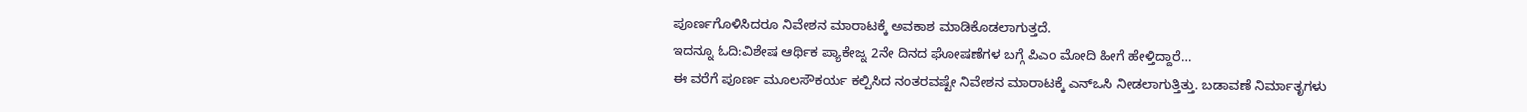ಪೂರ್ಣಗೊಳಿಸಿದರೂ ನಿವೇಶನ ಮಾರಾಟಕ್ಕೆ ಅವಕಾಶ ಮಾಡಿಕೊಡಲಾಗುತ್ತದೆ.
ಇದನ್ನೂ ಓದಿ:ವಿಶೇಷ ಆರ್ಥಿಕ ಪ್ಯಾಕೇಜ್ನ 2ನೇ ದಿನದ ಘೋಷಣೆಗಳ ಬಗ್ಗೆ ಪಿಎಂ ಮೋದಿ ಹೀಗೆ ಹೇಳ್ತಿದ್ದಾರೆ…
ಈ ವರೆಗೆ ಪೂರ್ಣ ಮೂಲಸೌಕರ್ಯ ಕಲ್ಪಿಸಿದ ನಂತರವಷ್ಟೇ ನಿವೇಶನ ಮಾರಾಟಕ್ಕೆ ಎನ್‌ಒಸಿ ನೀಡಲಾಗುತ್ತಿತ್ತು. ಬಡಾವಣೆ ನಿರ್ಮಾತೃಗಳು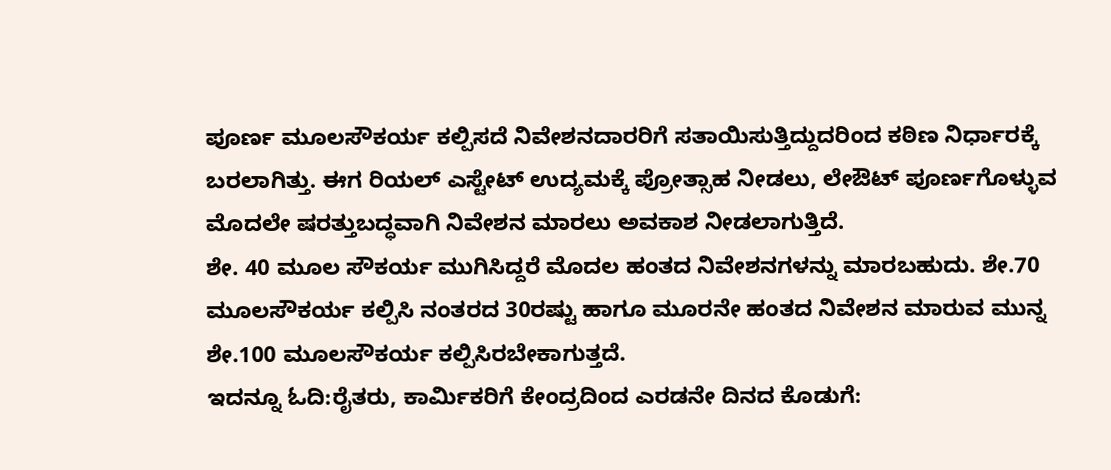ಪೂರ್ಣ ಮೂಲಸೌಕರ್ಯ ಕಲ್ಪಿಸದೆ ನಿವೇಶನದಾರರಿಗೆ ಸತಾಯಿಸುತ್ತಿದ್ದುದರಿಂದ ಕಠಿಣ ನಿರ್ಧಾರಕ್ಕೆ ಬರಲಾಗಿತ್ತು. ಈಗ ರಿಯಲ್ ಎಸ್ಟೇಟ್ ಉದ್ಯಮಕ್ಕೆ ಪ್ರೋತ್ಸಾಹ ನೀಡಲು, ಲೇಔಟ್ ಪೂರ್ಣಗೊಳ್ಳುವ ಮೊದಲೇ ಷರತ್ತುಬದ್ಧವಾಗಿ ನಿವೇಶನ ಮಾರಲು ಅವಕಾಶ ನೀಡಲಾಗುತ್ತಿದೆ.
ಶೇ. 40 ಮೂಲ ಸೌಕರ್ಯ ಮುಗಿಸಿದ್ದರೆ ಮೊದಲ ಹಂತದ ನಿವೇಶನಗಳನ್ನು ಮಾರಬಹುದು. ಶೇ.70 ಮೂಲಸೌಕರ್ಯ ಕಲ್ಪಿಸಿ ನಂತರದ 30ರಷ್ಟು ಹಾಗೂ ಮೂರನೇ ಹಂತದ ನಿವೇಶನ ಮಾರುವ ಮುನ್ನ ಶೇ.100 ಮೂಲಸೌಕರ್ಯ ಕಲ್ಪಿಸಿರಬೇಕಾಗುತ್ತದೆ.
ಇದನ್ನೂ ಓದಿ:ರೈತರು, ಕಾರ್ಮಿಕರಿಗೆ ಕೇಂದ್ರದಿಂದ ಎರಡನೇ ದಿನದ ಕೊಡುಗೆ: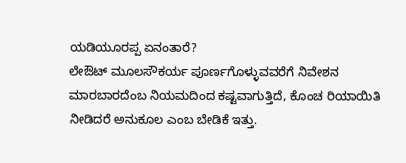ಯಡಿಯೂರಪ್ಪ ಏನಂತಾರೆ?
ಲೇಔಟ್ ಮೂಲಸೌಕರ್ಯ ಪೂರ್ಣಗೊಳ್ಳುವವರೆಗೆ ನಿವೇಶನ ಮಾರಬಾರದೆಂಬ ನಿಯಮದಿಂದ ಕಷ್ಟವಾಗುತ್ತಿದೆ, ಕೊಂಚ ರಿಯಾಯಿತಿ ನೀಡಿದರೆ ಅನುಕೂಲ ಎಂಬ ಬೇಡಿಕೆ ಇತ್ತು.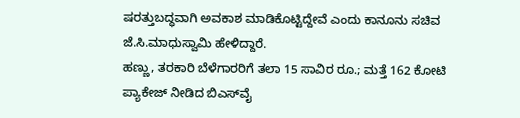ಷರತ್ತುಬದ್ಧವಾಗಿ ಅವಕಾಶ ಮಾಡಿಕೊಟ್ಟಿದ್ದೇವೆ ಎಂದು ಕಾನೂನು ಸಚಿವ ಜೆ.ಸಿ.ಮಾಧುಸ್ವಾಮಿ ಹೇಳಿದ್ದಾರೆ.
ಹಣ್ಣು, ತರಕಾರಿ ಬೆಳೆಗಾರರಿಗೆ ತಲಾ 15 ಸಾವಿರ ರೂ.; ಮತ್ತೆ 162 ಕೋಟಿ ಪ್ಯಾಕೇಜ್ ನೀಡಿದ ಬಿಎಸ್‌ವೈ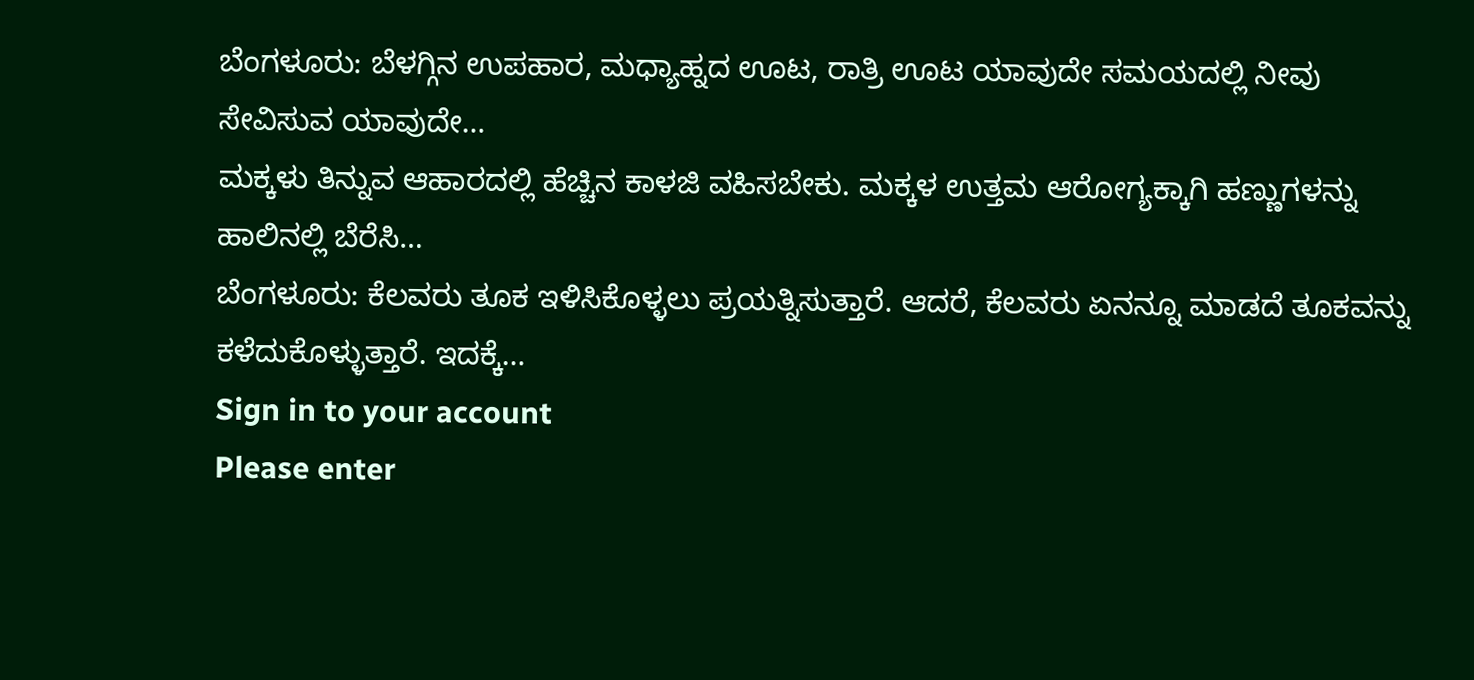ಬೆಂಗಳೂರು: ಬೆಳಗ್ಗಿನ ಉಪಹಾರ, ಮಧ್ಯಾಹ್ನದ ಊಟ, ರಾತ್ರಿ ಊಟ ಯಾವುದೇ ಸಮಯದಲ್ಲಿ ನೀವು ಸೇವಿಸುವ ಯಾವುದೇ…
ಮಕ್ಕಳು ತಿನ್ನುವ ಆಹಾರದಲ್ಲಿ ಹೆಚ್ಚಿನ ಕಾಳಜಿ ವಹಿಸಬೇಕು. ಮಕ್ಕಳ ಉತ್ತಮ ಆರೋಗ್ಯಕ್ಕಾಗಿ ಹಣ್ಣುಗಳನ್ನು ಹಾಲಿನಲ್ಲಿ ಬೆರೆಸಿ…
ಬೆಂಗಳೂರು: ಕೆಲವರು ತೂಕ ಇಳಿಸಿಕೊಳ್ಳಲು ಪ್ರಯತ್ನಿಸುತ್ತಾರೆ. ಆದರೆ, ಕೆಲವರು ಏನನ್ನೂ ಮಾಡದೆ ತೂಕವನ್ನು ಕಳೆದುಕೊಳ್ಳುತ್ತಾರೆ. ಇದಕ್ಕೆ…
Sign in to your account
Please enter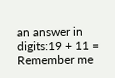an answer in digits:19 + 11 =
Remember me